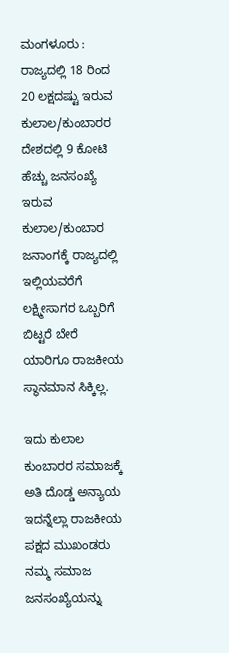ಮಂಗಳೂರು : ರಾಜ್ಯದಲ್ಲಿ 18 ರಿಂದ 20 ಲಕ್ಷದಷ್ಟು ಇರುವ ಕುಲಾಲ/ಕುಂಬಾರರ ದೇಶದಲ್ಲಿ 9 ಕೋಟಿ ಹೆಚ್ಚು ಜನಸಂಖ್ಯೆ ಇರುವ ಕುಲಾಲ/ಕುಂಬಾರ ಜನಾಂಗಕ್ಕೆ ರಾಜ್ಯದಲ್ಲಿ ಇಲ್ಲಿಯವರೆಗೆ ಲಕ್ಷ್ಮೀಸಾಗರ ಒಬ್ಬರಿಗೆ ಬಿಟ್ಟರೆ ಬೇರೆ ಯಾರಿಗೂ ರಾಜಕೀಯ ಸ್ಥಾನಮಾನ ಸಿಕ್ಕಿಲ್ಲ.

ಇದು ಕುಲಾಲ ಕುಂಬಾರರ ಸಮಾಜಕ್ಕೆ ಅತಿ ದೊಡ್ಡ ಅನ್ಯಾಯ ಇದನ್ನೆಲ್ಲಾ ರಾಜಕೀಯ ಪಕ್ಷದ ಮುಖಂಡರು ನಮ್ಮ ಸಮಾಜ ಜನಸಂಖ್ಯೆಯನ್ನು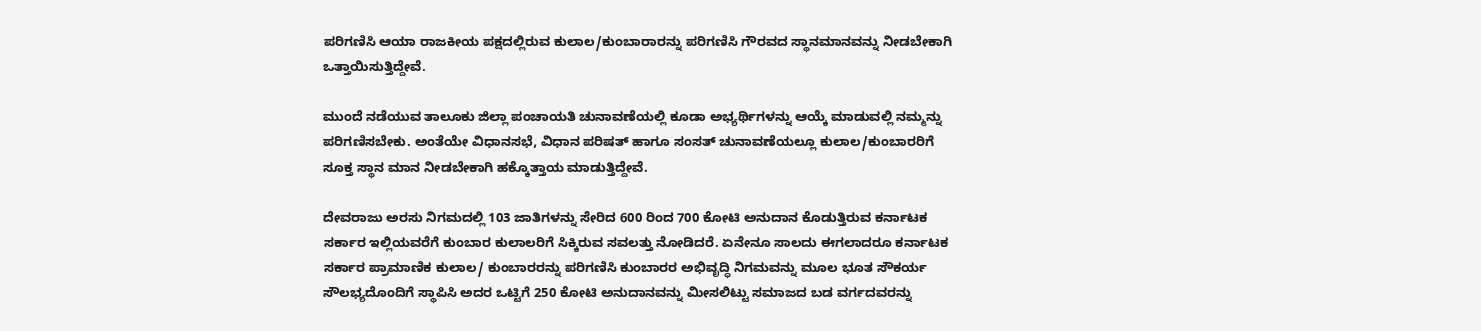ಪರಿಗಣಿಸಿ ಆಯಾ ರಾಜಕೀಯ ಪಕ್ಷದಲ್ಲಿರುವ ಕುಲಾಲ/ಕುಂಬಾರಾರನ್ನು ಪರಿಗಣಿಸಿ ಗೌರವದ ಸ್ಥಾನಮಾನವನ್ನು ನೀಡಬೇಕಾಗಿ ಒತ್ತಾಯಿಸುತ್ತಿದ್ದೇವೆ.

ಮುಂದೆ ನಡೆಯುವ ತಾಲೂಕು ಜಿಲ್ಲಾ ಪಂಚಾಯತಿ ಚುನಾವಣೆಯಲ್ಲಿ ಕೂಡಾ ಅಭ್ಯರ್ಥಿಗಳನ್ನು ಆಯ್ಕೆ ಮಾಡುವಲ್ಲಿ ನಮ್ಮನ್ನು ಪರಿಗಣಿಸಬೇಕು. ಅಂತೆಯೇ ವಿಧಾನಸಭೆ, ವಿಧಾನ ಪರಿಷತ್ ಹಾಗೂ ಸಂಸತ್ ಚುನಾವಣೆಯಲ್ಲೂ ಕುಲಾಲ/ಕುಂಬಾರರಿಗೆ ಸೂಕ್ತ ಸ್ಥಾನ ಮಾನ ನೀಡಬೇಕಾಗಿ ಹಕ್ಕೊತ್ತಾಯ ಮಾಡುತ್ತಿದ್ದೇವೆ.

ದೇವರಾಜು ಅರಸು ನಿಗಮದಲ್ಲಿ 103 ಜಾತಿಗಳನ್ನು ಸೇರಿದ 600 ರಿಂದ 700 ಕೋಟಿ ಅನುದಾನ ಕೊಡುತ್ತಿರುವ ಕರ್ನಾಟಕ ಸರ್ಕಾರ ಇಲ್ಲಿಯವರೆಗೆ ಕುಂಬಾರ ಕುಲಾಲರಿಗೆ ಸಿಕ್ಕಿರುವ ಸವಲತ್ತು ನೋಡಿದರೆ. ಏನೇನೂ ಸಾಲದು ಈಗಲಾದರೂ ಕರ್ನಾಟಕ ಸರ್ಕಾರ ಪ್ರಾಮಾಣಿಕ ಕುಲಾಲ/ ಕುಂಬಾರರನ್ನು ಪರಿಗಣಿಸಿ ಕುಂಬಾರರ ಅಭಿವೃದ್ಧಿ ನಿಗಮವನ್ನು ಮೂಲ ಭೂತ ಸೌಕರ್ಯ ಸೌಲಭ್ಯದೊಂದಿಗೆ ಸ್ಥಾಪಿಸಿ ಅದರ ಒಟ್ಟಿಗೆ 250 ಕೋಟಿ ಅನುದಾನವನ್ನು ಮೀಸಲಿಟ್ಟು ಸಮಾಜದ ಬಡ ವರ್ಗದವರನ್ನು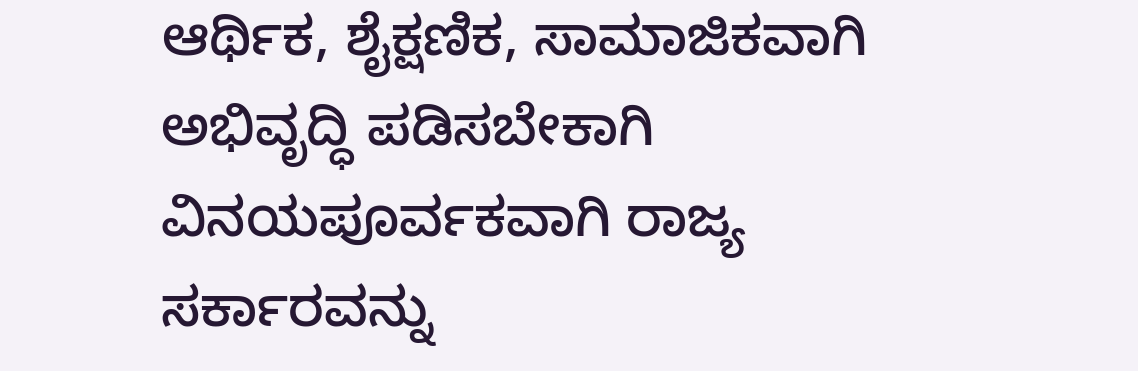ಆರ್ಥಿಕ, ಶೈಕ್ಷಣಿಕ, ಸಾಮಾಜಿಕವಾಗಿ ಅಭಿವೃದ್ಧಿ ಪಡಿಸಬೇಕಾಗಿ ವಿನಯಪೂರ್ವಕವಾಗಿ ರಾಜ್ಯ ಸರ್ಕಾರವನ್ನು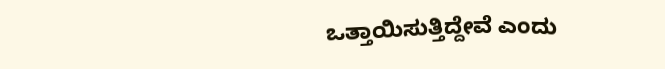ಒತ್ತಾಯಿಸುತ್ತಿದ್ದೇವೆ ಎಂದು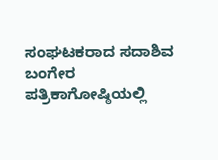ಸಂಘಟಕರಾದ ಸದಾಶಿವ ಬಂಗೇರ ಪತ್ರಿಕಾಗೋಷ್ಠಿಯಲ್ಲಿ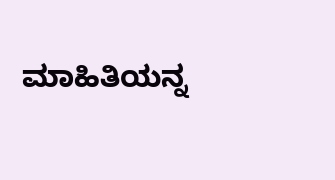ಮಾಹಿತಿಯನ್ನ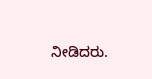ನೀಡಿದರು.